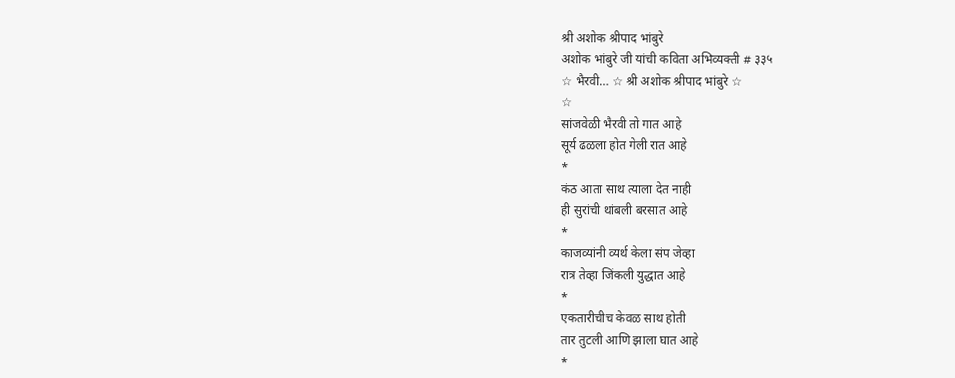श्री अशोक श्रीपाद भांबुरे
अशोक भांबुरे जी यांची कविता अभिव्यक्ती # ३३५
☆ भैरवी… ☆ श्री अशोक श्रीपाद भांबुरे ☆
☆
सांजवेळी भैरवी तो गात आहे
सूर्य ढळला होत गेली रात आहे
*
कंठ आता साथ त्याला देत नाही
ही सुरांची थांबली बरसात आहे
*
काजव्यांनी व्यर्थ केला संप जेव्हा
रात्र तेव्हा जिंकली युद्धात आहे
*
एकतारीचीच केवळ साथ होती
तार तुटली आणि झाला घात आहे
*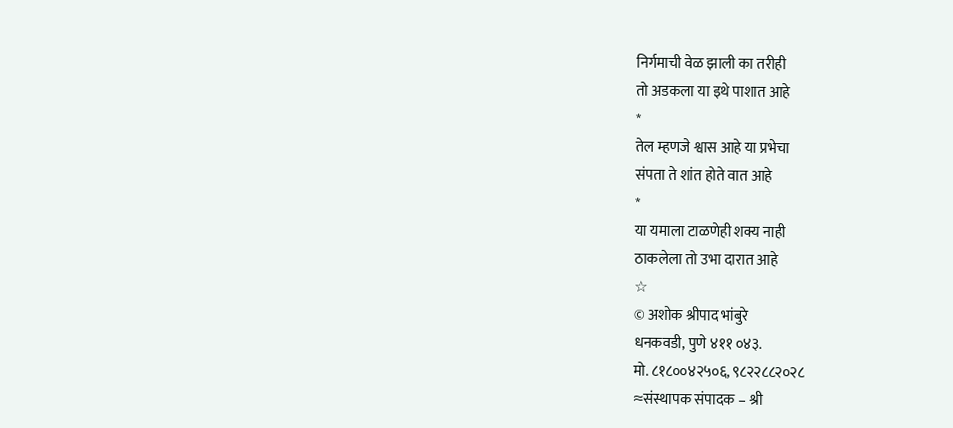निर्गमाची वेळ झाली का तरीही
तो अडकला या इथे पाशात आहे
*
तेल म्हणजे श्वास आहे या प्रभेचा
संपता ते शांत होते वात आहे
*
या यमाला टाळणेही शक्य नाही
ठाकलेला तो उभा दारात आहे
☆
© अशोक श्रीपाद भांबुरे
धनकवडी, पुणे ४११ ०४३.
मो. ८१८००४२५०६, ९८२२८८२०२८
≈संस्थापक संपादक – श्री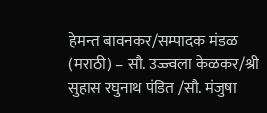हेमन्त बावनकर/सम्पादक मंडळ (मराठी) – सौ. उज्ज्वला केळकर/श्री सुहास रघुनाथ पंडित /सौ. मंजुषा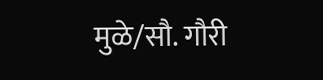मुळे/सौ. गौरी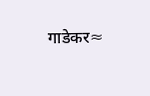गाडेकर≈